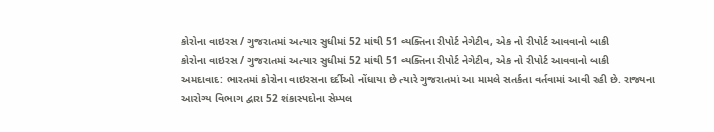કોરોના વાઇરસ / ગુજરાતમાં અત્યાર સુધીમાં 52 માંથી 51 વ્યક્તિના રીપોર્ટ નેગેટીવ, એક નો રીપોર્ટ આવવાનો બાકી
કોરોના વાઇરસ / ગુજરાતમાં અત્યાર સુધીમાં 52 માંથી 51 વ્યક્તિના રીપોર્ટ નેગેટીવ, એક નો રીપોર્ટ આવવાનો બાકી
અમદાવાદ: ભારતમાં કોરોના વાઇરસના દર્દીઓ નોંધાયા છે ત્યારે ગુજરાતમાં આ મામલે સતર્કતા વર્તવામાં આવી રહી છે. રાજ્યના આરોગ્ય વિભાગ દ્વારા 52 શંકાસ્પદોના સેમ્પલ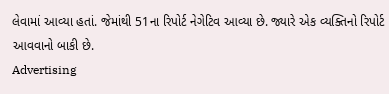લેવામાં આવ્યા હતાં. જેમાંથી 51ના રિપોર્ટ નેગેટિવ આવ્યા છે. જ્યારે એક વ્યક્તિનો રિપોર્ટ આવવાનો બાકી છે.
Advertising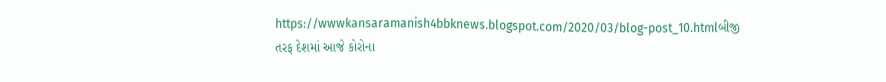https://wwwkansaramanish4bbknews.blogspot.com/2020/03/blog-post_10.htmlબીજી તરફ દેશમાં આજે કોરોના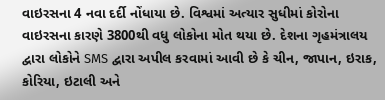વાઇરસના 4 નવા દર્દી નોંધાયા છે. વિશ્વમાં અત્યાર સુધીમાં કોરોના વાઇરસના કારણે 3800થી વધુ લોકોના મોત થયા છે. દેશના ગૃહમંત્રાલય દ્વારા લોકોને SMS દ્વારા અપીલ કરવામાં આવી છે કે ચીન, જાપાન, ઇરાક, કોરિયા, ઇટાલી અને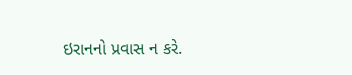ઇરાનનો પ્રવાસ ન કરે.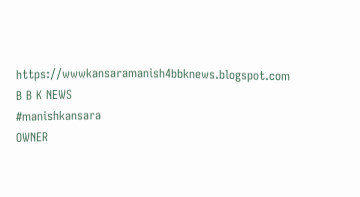https://wwwkansaramanish4bbknews.blogspot.com
B B K NEWS
#manishkansara
OWNER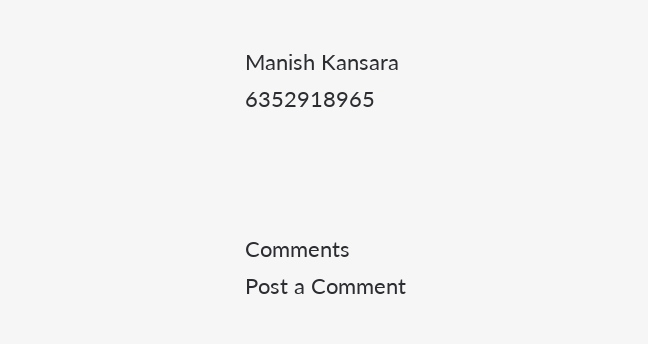Manish Kansara
6352918965



Comments
Post a Comment